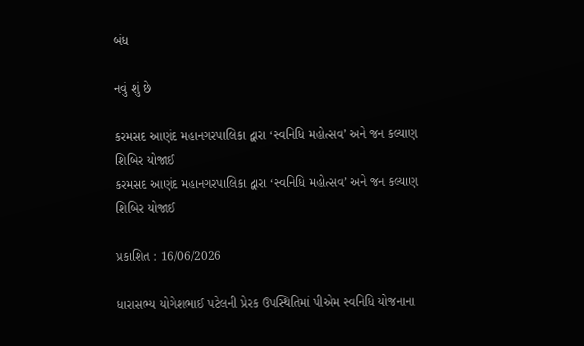બંધ

નવું શું છે

કરમસદ આણંદ મહાનગરપાલિકા દ્વારા ‘સ્વનિધિ મહોત્સવ’ અને જન કલ્યાણ શિબિર યોજાઈ
કરમસદ આણંદ મહાનગરપાલિકા દ્વારા ‘સ્વનિધિ મહોત્સવ’ અને જન કલ્યાણ શિબિર યોજાઈ

પ્રકાશિત : 16/06/2026

ધારાસભ્ય યોગેશભાઈ પટેલની પ્રેરક ઉપસ્થિતિમાં પીએમ સ્વનિધિ યોજનાના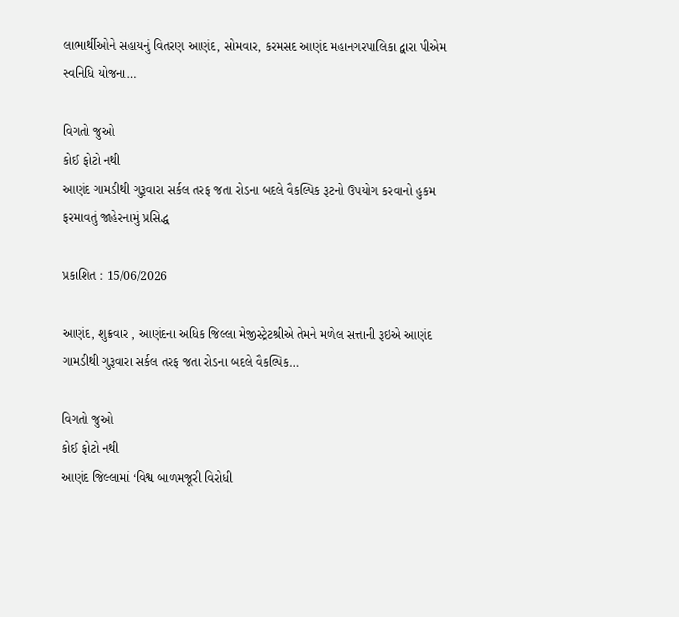લાભાર્થીઓને સહાયનું વિતરણ આણંદ, સોમવાર, કરમસદ આણંદ મહાનગરપાલિકા દ્વારા પીએમ સ્વનિધિ યોજના…

વિગતો જુઓ
કોઈ ફોટો નથી
આણંદ ગામડીથી ગુરૂવારા સર્કલ તરફ જતા રોડના બદલે વૈકલ્પિક રૂટનો ઉપયોગ કરવાનો હુકમ ફરમાવતું જાહેરનામું પ્રસિદ્ધ

પ્રકાશિત : 15/06/2026

આણંદ, શુક્રવાર , આણંદના અધિક જિલ્લા મેજીસ્ટ્રેટશ્રીએ તેમને મળેલ સત્તાની રૂઇએ આણંદ ગામડીથી ગુરૂવારા સર્કલ તરફ જતા રોડના બદલે વૈકલ્પિક…

વિગતો જુઓ
કોઈ ફોટો નથી
આણંદ જિલ્લામાં ‘વિશ્વ બાળમજૂરી વિરોધી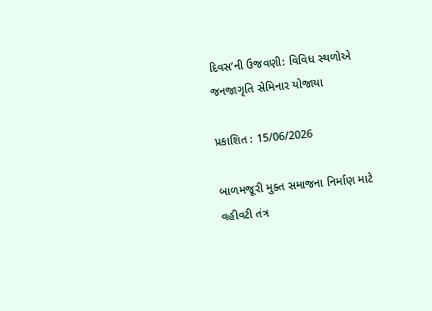દિવસ’ની ઉજવણી: વિવિધ સ્થળોએ જનજાગૃતિ સેમિનાર યોજાયા

પ્રકાશિત : 15/06/2026

બાળમજૂરી મુક્ત સમાજના નિર્માણ માટે વહીવટી તંત્ર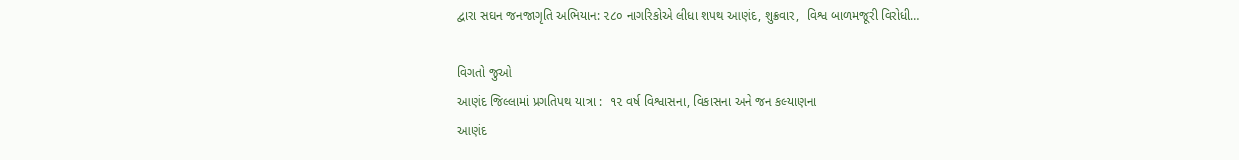દ્વારા સઘન જનજાગૃતિ અભિયાન: ૨૮૦ નાગરિકોએ લીધા શપથ આણંદ, શુક્રવાર,  વિશ્વ બાળમજૂરી વિરોધી…

વિગતો જુઓ
આણંદ જિલ્લામાં પ્રગતિપથ યાત્રા :  ૧૨ વર્ષ વિશ્વાસના, વિકાસના અને જન કલ્યાણના
આણંદ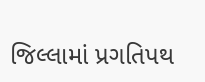જિલ્લામાં પ્રગતિપથ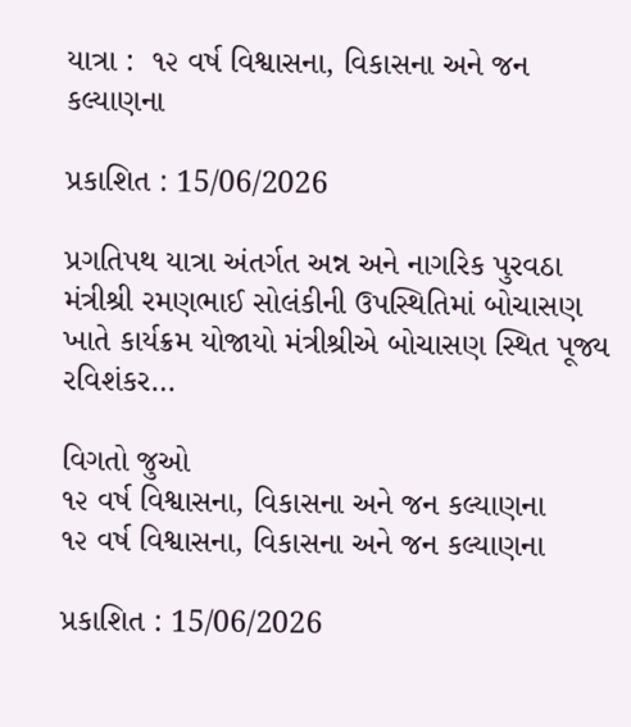યાત્રા :  ૧૨ વર્ષ વિશ્વાસના, વિકાસના અને જન કલ્યાણના

પ્રકાશિત : 15/06/2026

પ્રગતિપથ યાત્રા અંતર્ગત અન્ન અને નાગરિક પુરવઠા મંત્રીશ્રી રમણભાઈ સોલંકીની ઉપસ્થિતિમાં બોચાસણ ખાતે કાર્યક્રમ યોજાયો મંત્રીશ્રીએ બોચાસણ સ્થિત પૂજ્ય રવિશંકર…

વિગતો જુઓ
૧૨ વર્ષ વિશ્વાસના, વિકાસના અને જન કલ્યાણના
૧૨ વર્ષ વિશ્વાસના, વિકાસના અને જન કલ્યાણના

પ્રકાશિત : 15/06/2026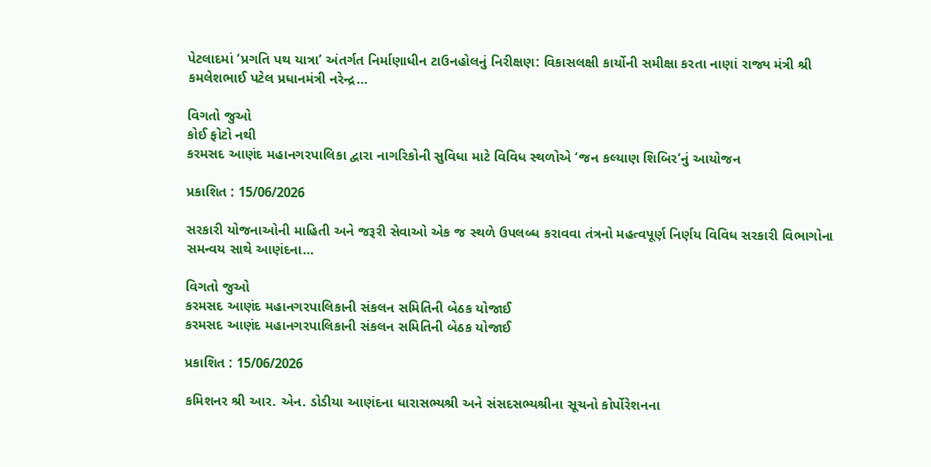પેટલાદમાં ‘પ્રગતિ પથ યાત્રા’ અંતર્ગત નિર્માણાધીન ટાઉનહોલનું નિરીક્ષણ: વિકાસલક્ષી કાર્યોની સમીક્ષા કરતા નાણાં રાજ્ય મંત્રી શ્રી કમલેશભાઈ પટેલ પ્રધાનમંત્રી નરેન્દ્ર…

વિગતો જુઓ
કોઈ ફોટો નથી
કરમસદ આણંદ મહાનગરપાલિકા દ્વારા નાગરિકોની સુવિધા માટે વિવિધ સ્થળોએ ‘જન કલ્યાણ શિબિર’નું આયોજન

પ્રકાશિત : 15/06/2026

સરકારી યોજનાઓની માહિતી અને જરૂરી સેવાઓ એક જ સ્થળે ઉપલબ્ધ કરાવવા તંત્રનો મહત્વપૂર્ણ નિર્ણય વિવિધ સરકારી વિભાગોના સમન્વય સાથે આણંદના…

વિગતો જુઓ
કરમસદ આણંદ મહાનગરપાલિકાની સંકલન સમિતિની બેઠક યોજાઈ
કરમસદ આણંદ મહાનગરપાલિકાની સંકલન સમિતિની બેઠક યોજાઈ

પ્રકાશિત : 15/06/2026

કમિશનર શ્રી આર. એન. ડોડીયા આણંદના ધારાસભ્યશ્રી અને સંસદસભ્યશ્રીના સૂચનો કોર્પોરેશનના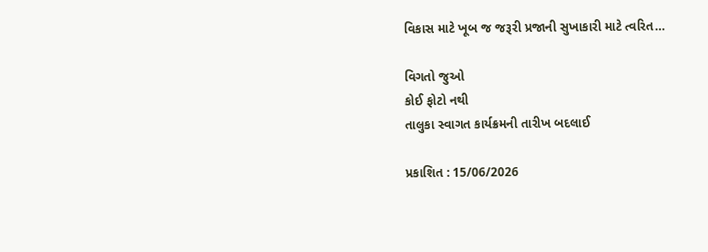વિકાસ માટે ખૂબ જ જરૂરી પ્રજાની સુખાકારી માટે ત્વરિત…

વિગતો જુઓ
કોઈ ફોટો નથી
તાલુકા સ્વાગત કાર્યક્રમની તારીખ બદલાઈ

પ્રકાશિત : 15/06/2026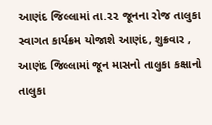આણંદ જિલ્લામાં તા.૨૨ જૂનના રોજ તાલુકા સ્વાગત કાર્યક્રમ યોજાશે આણંદ, શુક્રવાર , આણંદ જિલ્લામાં જૂન માસનો તાલુકા કક્ષાનો તાલુકા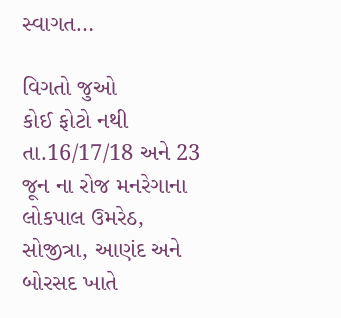સ્વાગત…

વિગતો જુઓ
કોઈ ફોટો નથી
તા.16/17/18 અને 23 જૂન ના રોજ મનરેગાના લોકપાલ ઉમરેઠ, સોજીત્રા, આણંદ અને બોરસદ ખાતે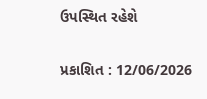ઉપસ્થિત રહેશે

પ્રકાશિત : 12/06/2026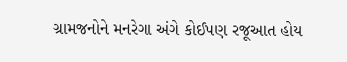ગ્રામજનોને મનરેગા અંગે કોઈપણ રજૂઆત હોય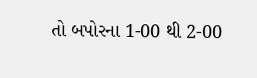તો બપોરના 1-00 થી 2-00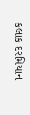કલાક દરમિયાન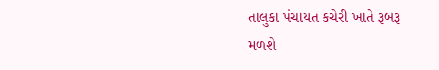તાલુકા પંચાયત કચેરી ખાતે રૂબરૂ મળશે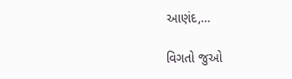આણંદ,…

વિગતો જુઓ